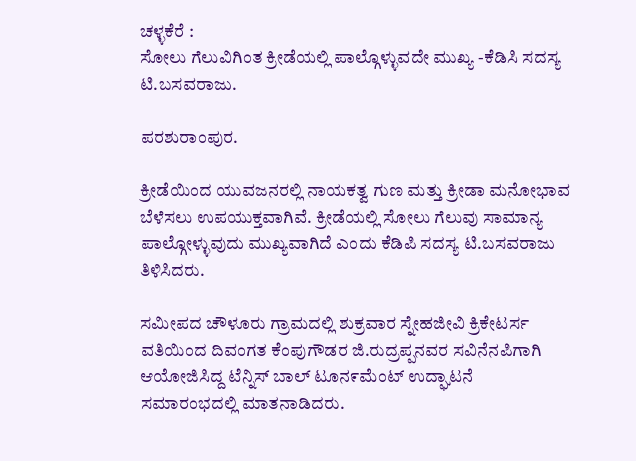ಚಳ್ಳಕೆರೆ :
ಸೋಲು ಗೆಲುವಿಗಿಂತ ಕ್ರೀಡೆಯಲ್ಲಿ ಪಾಲ್ಗೊಳ್ಳುವದೇ ಮುಖ್ಯ -ಕೆಡಿಸಿ ಸದಸ್ಯ ಟಿ.ಬಸವರಾಜು.

ಪರಶುರಾಂಪುರ.

ಕ್ರೀಡೆಯಿಂದ ಯುವಜನರಲ್ಲಿ ನಾಯಕತ್ವ ಗುಣ ಮತ್ತು ಕ್ರೀಡಾ ಮನೋಭಾವ ಬೆಳೆಸಲು ಉಪಯುಕ್ತವಾಗಿವೆ. ಕ್ರೀಡೆಯಲ್ಲಿ ಸೋಲು ಗೆಲುವು ಸಾಮಾನ್ಯ ಪಾಲ್ಗೋಳ್ಳುವುದು ಮುಖ್ಯವಾಗಿದೆ ಎಂದು ಕೆಡಿಪಿ ಸದಸ್ಯ ಟಿ.ಬಸವರಾಜು ತಿಳಿಸಿದರು.

ಸಮೀಪದ ಚೌಳೂರು ಗ್ರಾಮದಲ್ಲಿ ಶುಕ್ರವಾರ ಸ್ನೇಹಜೀವಿ ಕ್ರಿಕೇಟರ್ಸ ವತಿಯಿಂದ ದಿವಂಗತ ಕೆಂಪುಗೌಡರ ಜಿ.ರುದ್ರಪ್ಪನವರ ಸವಿನೆನಪಿಗಾಗಿ ಆಯೋಜಿಸಿದ್ದ ಟೆನ್ನಿಸ್ ಬಾಲ್ ಟೂನ೯ಮೆಂಟ್ ಉದ್ಘಾಟನೆ ಸಮಾರಂಭದಲ್ಲಿ ಮಾತನಾಡಿದರು.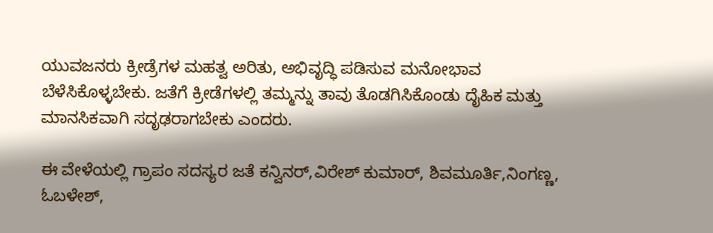ಯುವಜನರು ಕ್ರೀಡ್ರೆಗಳ ಮಹತ್ವ ಅರಿತು, ಅಭಿವೃದ್ಧಿ ಪಡಿಸುವ ಮನೋಭಾವ ಬೆಳೆಸಿಕೊಳ್ಳಬೇಕು. ಜತೆಗೆ ಕ್ರೀಡೆಗಳಲ್ಲಿ ತಮ್ಮನ್ನು ತಾವು ತೊಡಗಿಸಿಕೊಂಡು ದೈಹಿಕ ಮತ್ತು ಮಾನಸಿಕವಾಗಿ ಸದೃಢರಾಗಬೇಕು ಎಂದರು.

ಈ ವೇಳೆಯಲ್ಲಿ ಗ್ರಾಪಂ ಸದಸ್ಯರ ಜತೆ ಕನ್ವಿನರ್,ವಿರೇಶ್ ಕುಮಾರ್, ಶಿವಮೂರ್ತಿ,ನಿಂಗಣ್ಣ, ಓಬಳೇಶ್,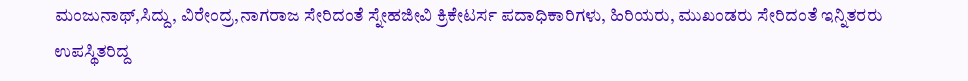ಮಂಜುನಾಥ್,ಸಿದ್ದು, ವಿರೇಂದ್ರ,ನಾಗರಾಜ ಸೇರಿದಂತೆ ಸ್ನೇಹಜೀವಿ ಕ್ರಿಕೇಟರ್ಸ ಪದಾಧಿಕಾರಿಗಳು, ಹಿರಿಯರು, ಮುಖಂಡರು ಸೇರಿದಂತೆ ಇನ್ನಿತರರು ಉಪಸ್ಥಿತರಿದ್ದ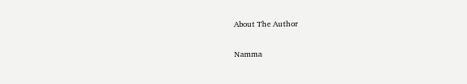About The Author

Namma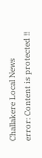Challakere Local News
error: Content is protected !!